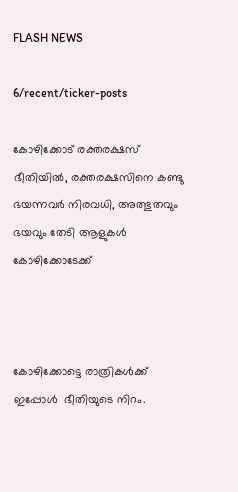FLASH NEWS

6/recent/ticker-posts

കോഴിക്കോട് രക്തരക്ഷസ് ഭീതിയിൽ, രക്തരക്ഷസിനെ കണ്ടു ഭയന്നവർ നിരവധി, അത്ഭുതവും ഭയവും തേടി ആളുകൾ കോഴിക്കോടേക്ക്



കോഴിക്കോട്ടെ രാത്രികൾക്ക് ഇപ്പോൾ  ഭീതിയുടെ നിറം.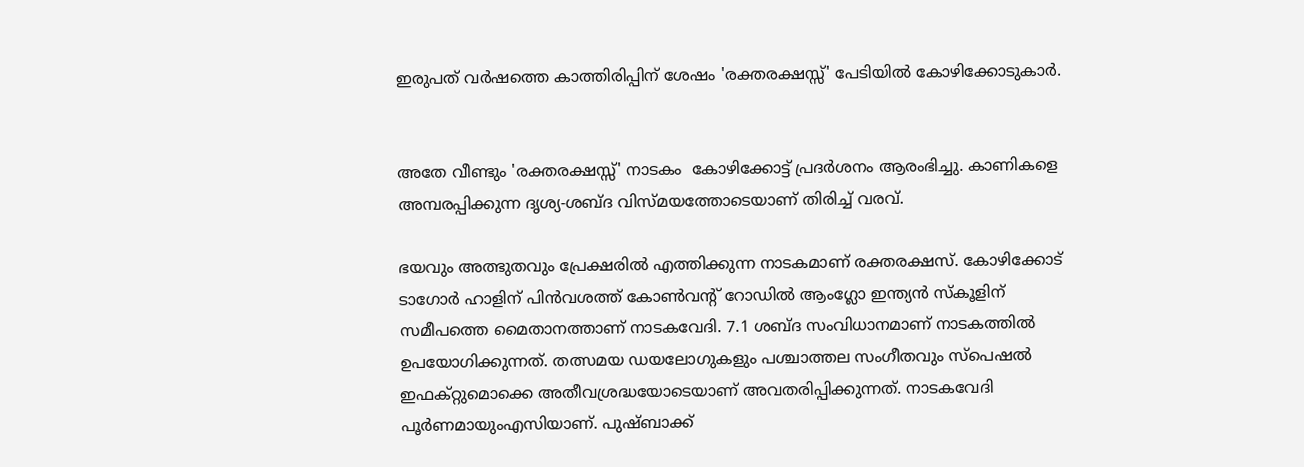ഇരുപത് വർഷത്തെ കാത്തിരിപ്പിന് ശേഷം 'രക്തരക്ഷസ്സ്' പേടിയിൽ കോഴിക്കോടുകാർ.


അതേ വീണ്ടും 'രക്തരക്ഷസ്സ്' നാടകം  കോഴിക്കോട്ട് പ്രദർശനം ആരംഭിച്ചു. കാണികളെ അമ്പരപ്പിക്കുന്ന ദൃശ്യ-ശബ്‌ദ വിസ്‌മയത്തോടെയാണ് തിരിച്ച് വരവ്.

ഭയവും അത്ഭുതവും പ്രേക്ഷരിൽ എത്തിക്കുന്ന നാടകമാണ് രക്തരക്ഷസ്. കോഴിക്കോട്
ടാഗോർ ഹാളിന് പിൻവശത്ത് കോൺവൻ്റ് റോഡിൽ ആംഗ്ലോ ഇന്ത്യൻ സ്‌കൂളിന് സമീപത്തെ മൈതാനത്താണ് നാടകവേദി. 7.1 ശബ്‌ദ സംവിധാനമാണ് നാടകത്തിൽ ഉപയോഗിക്കുന്നത്. തത്സമയ ഡയലോഗുകളും പശ്ചാത്തല സംഗീതവും സ്പെഷൽ ഇഫക്‌റ്റുമൊക്കെ അതീവശ്രദ്ധയോടെയാണ് അവതരിപ്പിക്കുന്നത്. നാടകവേദി പൂർണമായുംഎസിയാണ്. പുഷ്ബാക്ക്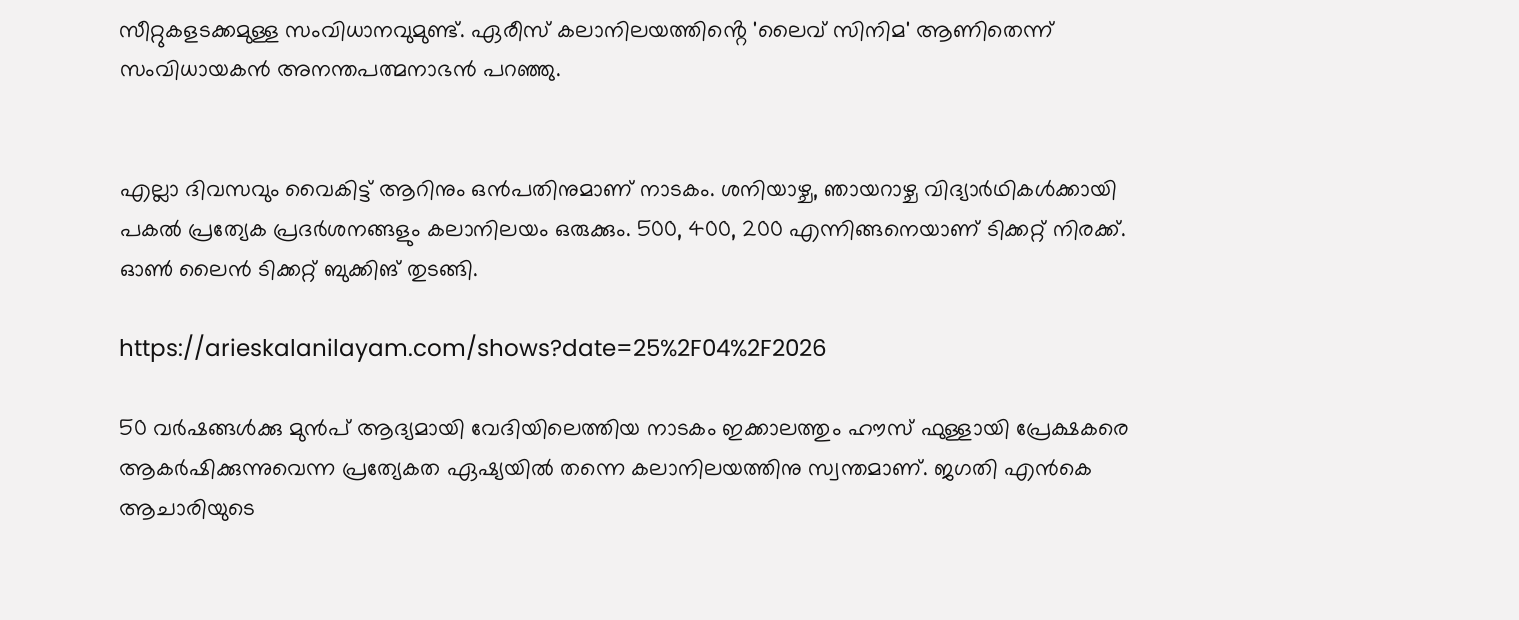സീറ്റുകളടക്കമുള്ള സംവിധാനവുമുണ്ട്. ഏരീസ് കലാനിലയത്തിൻ്റെ 'ലൈവ് സിനിമ' ആണിതെന്ന് സംവിധായകൻ അനന്തപത്മനാഭൻ പറഞ്ഞു.


എല്ലാ ദിവസവും വൈകിട്ട് ആറിനും ഒൻപതിനുമാണ് നാടകം. ശനിയാഴ്ച, ഞായറാഴ്ച വിദ്യാർഥികൾക്കായി പകൽ പ്രത്യേക പ്രദർശനങ്ങളും കലാനിലയം ഒരുക്കും. 500, 400, 200 എന്നിങ്ങനെയാണ് ടിക്കറ്റ് നിരക്ക്. ഓൺ ലൈൻ ടിക്കറ്റ് ബുക്കിങ് തുടങ്ങി.

https://arieskalanilayam.com/shows?date=25%2F04%2F2026

50 വർഷങ്ങൾക്കു മുൻപ് ആദ്യമായി വേദിയിലെത്തിയ നാടകം ഇക്കാലത്തും ഹൗസ്‌ ഫുള്ളായി പ്രേക്ഷകരെ ആകർഷിക്കുന്നുവെന്ന പ്രത്യേകത ഏഷ്യയിൽ തന്നെ കലാനിലയത്തിനു സ്വന്തമാണ്. ജഗതി എൻകെ ആചാരിയുടെ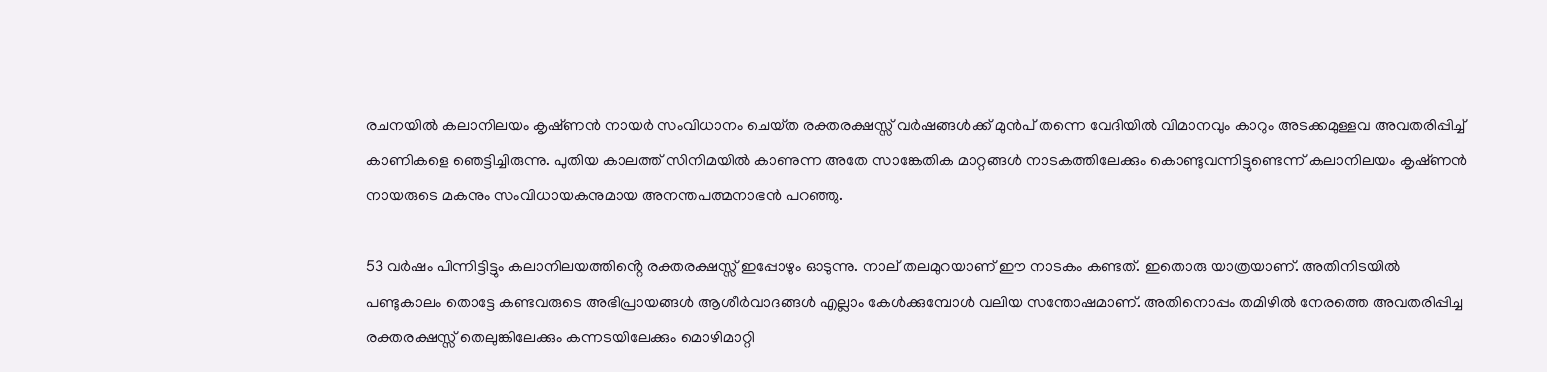രചനയിൽ കലാനിലയം കൃഷ്‌ണൻ നായർ സംവിധാനം ചെയ്‌ത രക്തരക്ഷസ്സ് വർഷങ്ങൾക്ക് മുൻപ് തന്നെ വേദിയിൽ വിമാനവും കാറും അടക്കമുള്ളവ അവതരിപ്പിച്ച് കാണികളെ ഞെട്ടിച്ചിരുന്നു. പുതിയ കാലത്ത് സിനിമയിൽ കാണുന്ന അതേ സാങ്കേതിക മാറ്റങ്ങൾ നാടകത്തിലേക്കും കൊണ്ടുവന്നിട്ടുണ്ടെന്ന് കലാനിലയം കൃഷ്‌ണൻ നായരുടെ മകനും സംവിധായകനുമായ അനന്തപത്മനാഭൻ പറഞ്ഞു.

53 വർഷം പിന്നിട്ടിട്ടും കലാനിലയത്തിൻ്റെ രക്തരക്ഷസ്സ് ഇപ്പോഴും ഓടുന്നു. നാല് തലമുറയാണ് ഈ നാടകം കണ്ടത്. ഇതൊരു യാത്രയാണ്. അതിനിടയിൽ പണ്ടുകാലം തൊട്ടേ കണ്ടവരുടെ അഭിപ്രായങ്ങൾ ആശീർവാദങ്ങൾ എല്ലാം കേൾക്കുമ്പോൾ വലിയ സന്തോഷമാണ്. അതിനൊപ്പം തമിഴിൽ നേരത്തെ അവതരിപ്പിച്ച രക്തരക്ഷസ്സ് തെലുങ്കിലേക്കും കന്നടയിലേക്കും മൊഴിമാറ്റി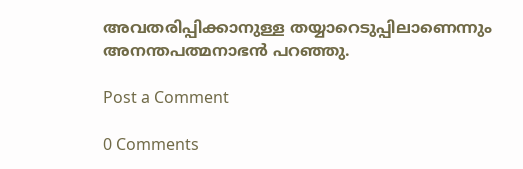അവതരിപ്പിക്കാനുള്ള തയ്യാറെടുപ്പിലാണെന്നും അനന്തപത്മനാഭൻ പറഞ്ഞു.

Post a Comment

0 Comments